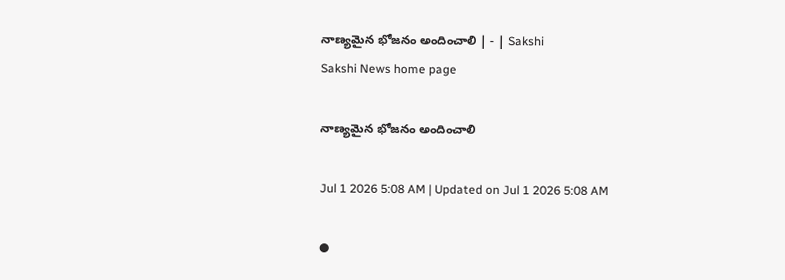నాణ్యమైన భోజనం అందించాలి | - | Sakshi
Sakshi News home page

నాణ్యమైన భోజనం అందించాలి

Jul 1 2026 5:08 AM | Updated on Jul 1 2026 5:08 AM

●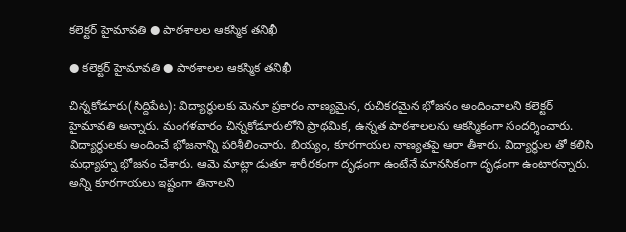కలెక్టర్‌ హైమావతి ● పాఠశాలల ఆకస్మిక తనిఖీ

● కలెక్టర్‌ హైమావతి ● పాఠశాలల ఆకస్మిక తనిఖీ

చిన్నకోడూరు(సిద్దిపేట): విద్యార్థులకు మెనూ ప్రకారం నాణ్యమైన, రుచికరమైన భోజనం అందించాలని కలెక్టర్‌ హైమావతి అన్నారు. మంగళవారం చిన్నకోడూరులోని ప్రాథమిక, ఉన్నత పాఠశాలలను ఆకస్మికంగా సందర్శించారు. విద్యార్థులకు అందించే భోజనాన్ని పరిశీలించారు. బియ్యం, కూరగాయల నాణ్యతపై ఆరా తీశారు. విద్యార్థుల తో కలిసి మధ్యాహ్న భోజనం చేశారు. ఆమె మాట్లా డుతూ శారీరకంగా దృఢంగా ఉంటేనే మానసికంగా దృఢంగా ఉంటారన్నారు. అన్ని కూరగాయలు ఇష్టంగా తినాలని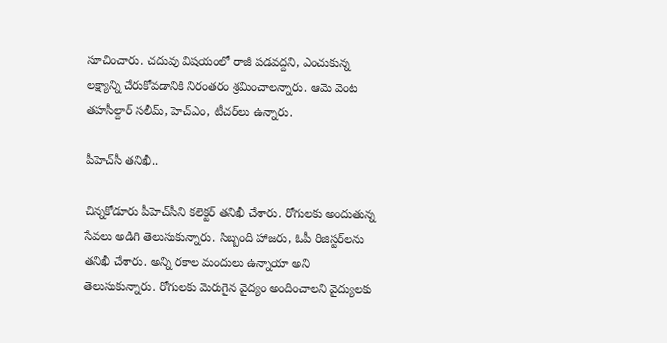సూచించారు. చదువు విషయంలో రాజీ పడవద్దని, ఎంచుకున్న లక్ష్యాన్ని చేరుకోవడానికి నిరంతరం శ్రమించాలన్నారు. ఆమె వెంట తహసీల్దార్‌ సలీమ్‌, హెచ్‌ఎం, టీచర్‌లు ఉన్నారు.

పీహెచ్‌సీ తనిఖీ..

చిన్నకోడూరు పీహెచ్‌సీని కలెక్టర్‌ తనిఖీ చేశారు. రోగులకు అందుతున్న సేవలు అడిగి తెలుసుకున్నారు. సిబ్బంది హాజరు, ఓపీ రిజిస్టర్‌లను తనిఖీ చేశారు. అన్ని రకాల మందులు ఉన్నాయా అని తెలుసుకున్నారు. రోగులకు మెరుగైన వైద్యం అందించాలని వైద్యులకు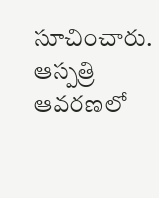సూచించారు. ఆస్పత్రి ఆవరణలో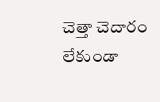చెత్తా చెదారం లేకుండా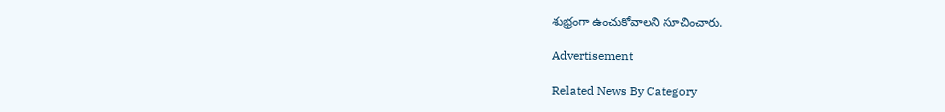శుభ్రంగా ఉంచుకోవాలని సూచించారు.

Advertisement

Related News By Category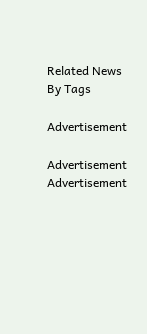Related News By Tags

Advertisement

Advertisement
Advertisement